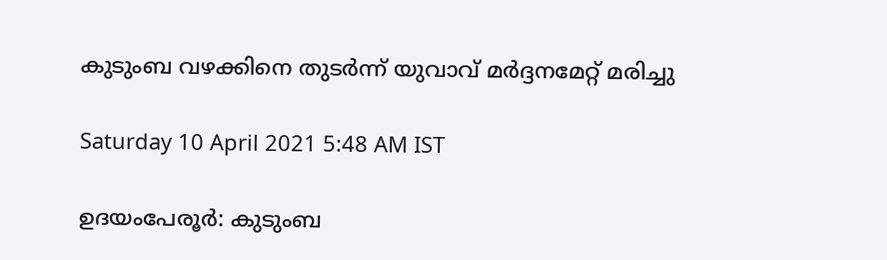കുടുംബ വഴക്കിനെ തുടർന്ന് യുവാവ് മർദ്ദനമേറ്റ് മരിച്ചു

Saturday 10 April 2021 5:48 AM IST

ഉദയംപേരൂർ: കുടുംബ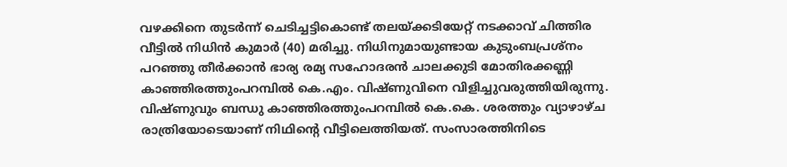വഴക്കിനെ തുടർന്ന് ചെടിച്ചട്ടികൊണ്ട് തലയ്ക്കടിയേറ്റ് നടക്കാവ് ചിത്തിര വീട്ടിൽ നിധിൻ കുമാർ (40) മരിച്ചു. നിധിനുമായുണ്ടായ കുടുംബപ്രശ്നം പറഞ്ഞു തീർക്കാൻ ഭാര്യ രമ്യ സഹോദരൻ ചാലക്കുടി മോതിരക്കണ്ണി കാഞ്ഞിരത്തുംപറമ്പിൽ കെ.എം. വിഷ്ണുവിനെ വിളിച്ചുവരുത്തിയിരുന്നു. വിഷ്ണുവും ബന്ധു കാഞ്ഞിരത്തുംപറമ്പിൽ കെ.കെ. ശരത്തും വ്യാഴാഴ്ച രാത്രിയോടെയാണ് നിഥിന്റെ വീട്ടിലെത്തിയത്. സംസാരത്തിനിടെ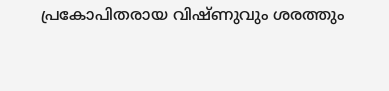പ്രകോപിതരായ വിഷ്ണുവും ശരത്തും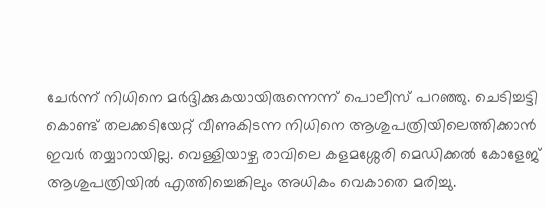ചേർന്ന് നിധിനെ മർദ്ദിക്കുകയായിരുന്നെന്ന് പൊലീസ് പറഞ്ഞു. ചെടിച്ചട്ടി കൊണ്ട് തലക്കടിയേറ്റ് വീണുകിടന്ന നിധിനെ ആശുപത്രിയിലെത്തിക്കാൻ ഇവർ തയ്യാറായില്ല. വെള്ളിയാഴ്ച രാവിലെ കളമശ്ശേരി മെഡിക്കൽ കോളേജ് ആശുപത്രിയിൽ എത്തിച്ചെങ്കിലും അധികം വെകാതെ മരിച്ചു.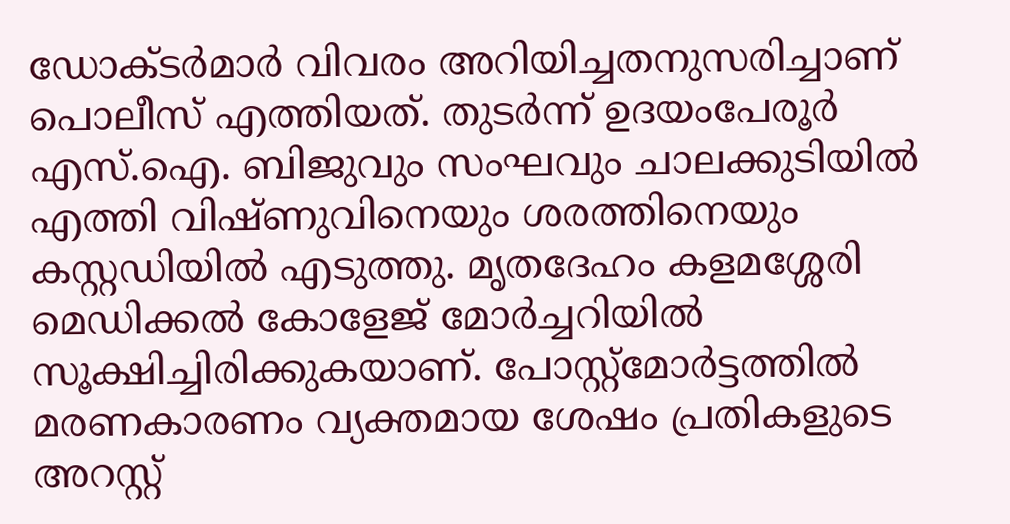ഡോക്ടർമാർ വിവരം അറിയിച്ചതനുസരിച്ചാണ് പൊലീസ് എത്തിയത്. തുടർന്ന് ഉദയംപേരൂർ എസ്.ഐ. ബിജുവും സംഘവും ചാലക്കുടിയിൽ എത്തി വിഷ്ണുവിനെയും ശരത്തിനെയും കസ്റ്റഡിയിൽ എടുത്തു. മൃതദേഹം കളമശ്ശേരി മെഡിക്കൽ കോളേജ് മോർച്ചറിയിൽ സൂക്ഷിച്ചിരിക്കുകയാണ്. പോസ്റ്റ്മോർട്ടത്തിൽ മരണകാരണം വ്യക്തമായ ശേഷം പ്രതികളുടെ അറസ്റ്റ്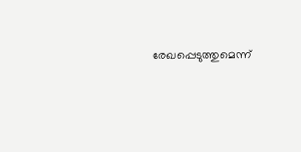രേഖപ്പെടുത്തുമെന്ന്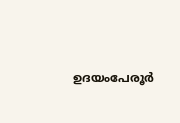ഉദയംപേരൂർ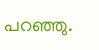പറഞ്ഞു.